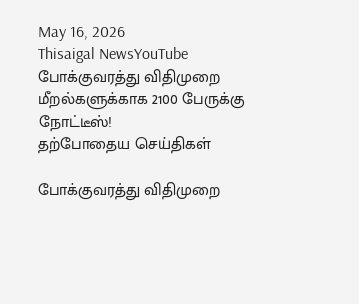May 16, 2026
Thisaigal NewsYouTube
போக்குவரத்து விதிமுறை மீறல்களுக்காக 2100 பேருக்கு நோட்டீஸ்!
தற்போதைய செய்திகள்

போக்குவரத்து விதிமுறை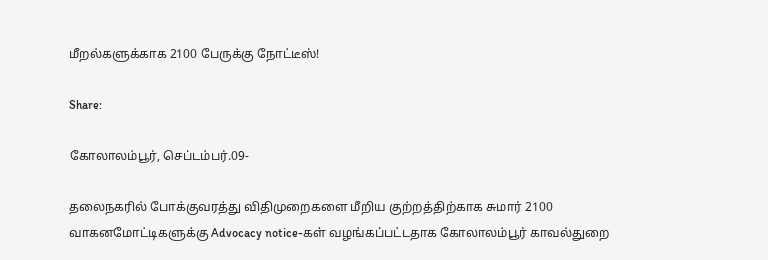மீறல்களுக்காக 2100 பேருக்கு நோட்டீஸ்!

Share:

கோலாலம்பூர், செப்டம்பர்.09-

தலைநகரில் போக்குவரத்து விதிமுறைகளை மீறிய குற்றத்திற்காக சுமார் 2100 வாகனமோட்டிகளுக்கு Advocacy notice-கள் வழங்கப்பட்டதாக கோலாலம்பூர் காவல்துறை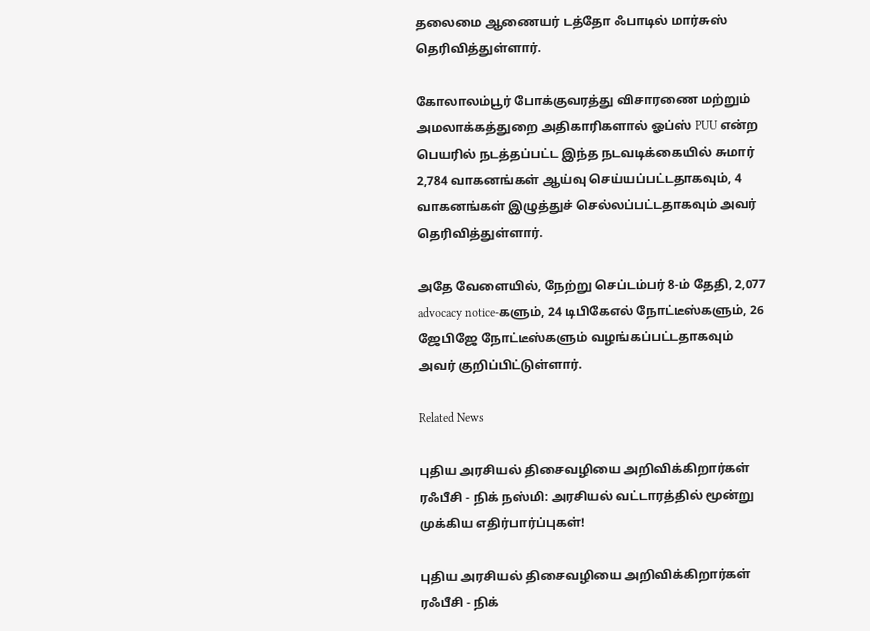தலைமை ஆணையர் டத்தோ ஃபாடில் மார்சுஸ் தெரிவித்துள்ளார்.

கோலாலம்பூர் போக்குவரத்து விசாரணை மற்றும் அமலாக்கத்துறை அதிகாரிகளால் ஓப்ஸ் PUU என்ற பெயரில் நடத்தப்பட்ட இந்த நடவடிக்கையில் சுமார் 2,784 வாகனங்கள் ஆய்வு செய்யப்பட்டதாகவும், 4 வாகனங்கள் இழுத்துச் செல்லப்பட்டதாகவும் அவர் தெரிவித்துள்ளார்.

அதே வேளையில், நேற்று செப்டம்பர் 8-ம் தேதி, 2,077 advocacy notice-களும், 24 டிபிகேஎல் நோட்டீஸ்களும், 26 ஜேபிஜே நோட்டீஸ்களும் வழங்கப்பட்டதாகவும் அவர் குறிப்பிட்டுள்ளார்.

Related News

புதிய அரசியல் திசைவழியை அறிவிக்கிறார்கள் ரஃபீசி - நிக் நஸ்மி: அரசியல் வட்டாரத்தில் மூன்று முக்கிய எதிர்பார்ப்புகள்!

புதிய அரசியல் திசைவழியை அறிவிக்கிறார்கள் ரஃபீசி - நிக்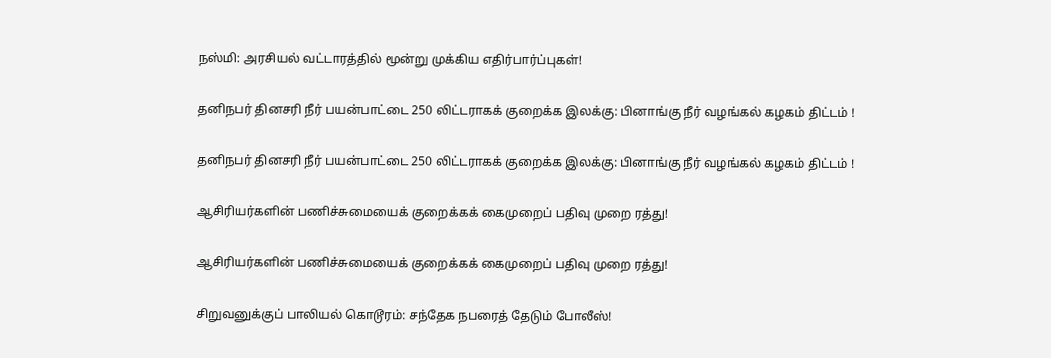நஸ்மி: அரசியல் வட்டாரத்தில் மூன்று முக்கிய எதிர்பார்ப்புகள்!

தனிநபர் தினசரி நீர் பயன்பாட்டை 250 லிட்டராகக் குறைக்க இலக்கு: பினாங்கு நீர் வழங்கல் கழகம் திட்டம் !

தனிநபர் தினசரி நீர் பயன்பாட்டை 250 லிட்டராகக் குறைக்க இலக்கு: பினாங்கு நீர் வழங்கல் கழகம் திட்டம் !

ஆசிரியர்களின் பணிச்சுமையைக் குறைக்கக் கைமுறைப் பதிவு முறை ரத்து!

ஆசிரியர்களின் பணிச்சுமையைக் குறைக்கக் கைமுறைப் பதிவு முறை ரத்து!

சிறுவனுக்குப் பாலியல் கொடூரம்: சந்தேக நபரைத் தேடும் போலீஸ்!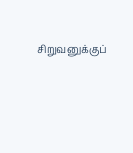சிறுவனுக்குப்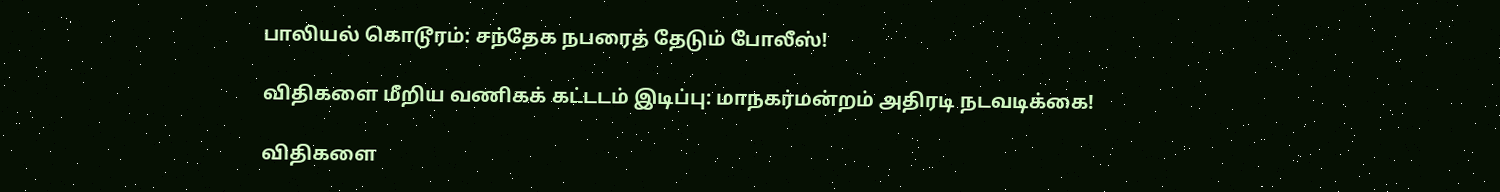பாலியல் கொடூரம்: சந்தேக நபரைத் தேடும் போலீஸ்!

விதிகளை மீறிய வணிகக் கட்டடம் இடிப்பு: மாநகர்மன்றம் அதிரடி நடவடிக்கை!

விதிகளை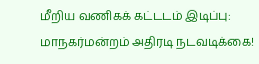மீறிய வணிகக் கட்டடம் இடிப்பு: மாநகர்மன்றம் அதிரடி நடவடிக்கை!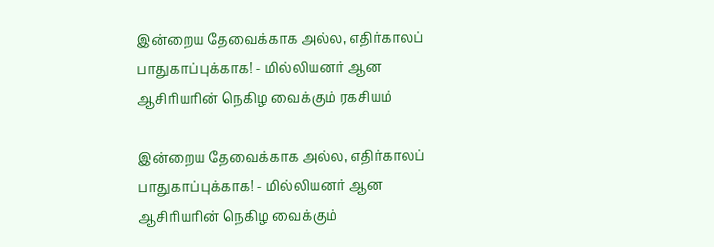இன்றைய தேவைக்காக அல்ல, எதிர்காலப் பாதுகாப்புக்காக! - மில்லியனர் ஆன ஆசிரியரின் நெகிழ வைக்கும் ரகசியம்

இன்றைய தேவைக்காக அல்ல, எதிர்காலப் பாதுகாப்புக்காக! - மில்லியனர் ஆன ஆசிரியரின் நெகிழ வைக்கும்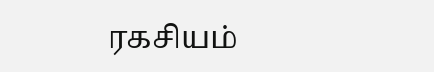ரகசியம்